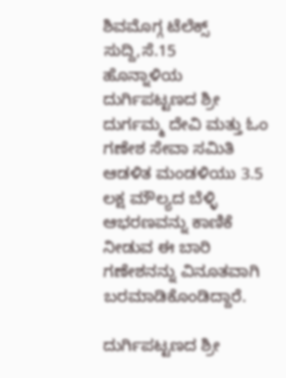ಶಿವಮೊಗ್ಗ ಟೆಲೆಕ್ಸ್ ಸುದ್ದಿ,ಸೆ.15
ಹೊನ್ನಾಳಿಯ ದುರ್ಗಿಪಟ್ಟಣದ ಶ್ರೀ ದುರ್ಗಮ್ಮ ದೇವಿ ಮತ್ತು ಓಂ ಗಣೇಶ ಸೇವಾ ಸಮಿತಿ ಆಡಳಿತ ಮಂಡಳಿಯು 3.5 ಲಕ್ಷ ಮೌಲ್ಯದ ಬೆಳ್ಳಿ ಆಭರಣವನ್ನು ಕಾಣಿಕೆ ನೀಡುವ ಈ ಬಾರಿ ಗಣೇಶನನ್ನು ವಿನೂತವಾಗಿ ಬರಮಾಡಿಕೊಂಡಿದ್ದಾರೆ.

ದುರ್ಗಿಪಟ್ಟಣದ ಶ್ರೀ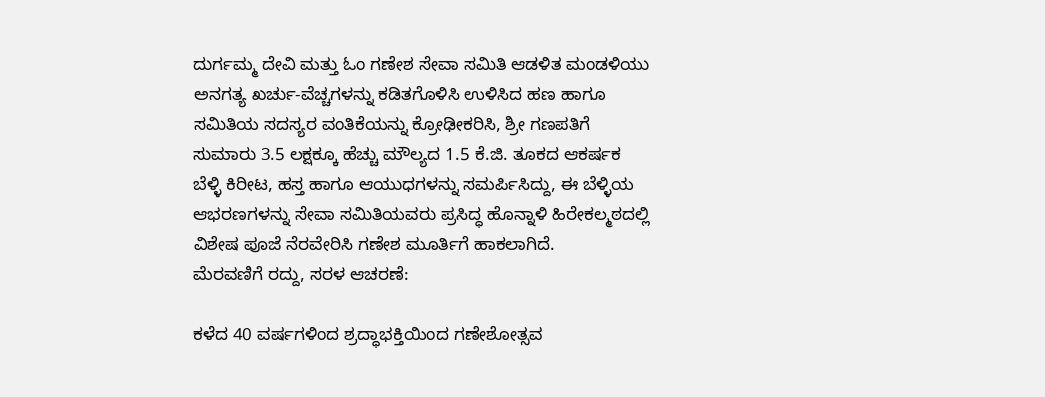ದುರ್ಗಮ್ಮ ದೇವಿ ಮತ್ತು ಓಂ ಗಣೇಶ ಸೇವಾ ಸಮಿತಿ ಆಡಳಿತ ಮಂಡಳಿಯು ಅನಗತ್ಯ ಖರ್ಚು-ವೆಚ್ಚಗಳನ್ನು ಕಡಿತಗೊಳಿಸಿ ಉಳಿಸಿದ ಹಣ ಹಾಗೂ ಸಮಿತಿಯ ಸದಸ್ಯರ ವಂತಿಕೆಯನ್ನು ಕ್ರೋಢೀಕರಿಸಿ, ಶ್ರೀ ಗಣಪತಿಗೆ ಸುಮಾರು 3.5 ಲಕ್ಷಕ್ಕೂ ಹೆಚ್ಚು ಮೌಲ್ಯದ 1.5 ಕೆ.ಜಿ. ತೂಕದ ಆಕರ್ಷಕ ಬೆಳ್ಳಿ ಕಿರೀಟ, ಹಸ್ತ ಹಾಗೂ ಆಯುಧಗಳನ್ನು ಸಮರ್ಪಿಸಿದ್ದು, ಈ ಬೆಳ್ಳಿಯ ಆಭರಣಗಳನ್ನು ಸೇವಾ ಸಮಿತಿಯವರು ಪ್ರಸಿದ್ಧ ಹೊನ್ನಾಳಿ ಹಿರೇಕಲ್ಮಠದಲ್ಲಿ ವಿಶೇಷ ಪೂಜೆ ನೆರವೇರಿಸಿ ಗಣೇಶ ಮೂರ್ತಿಗೆ ಹಾಕಲಾಗಿದೆ.
ಮೆರವಣಿಗೆ ರದ್ದು, ಸರಳ ಆಚರಣೆ:

ಕಳೆದ 40 ವರ್ಷಗಳಿಂದ ಶ್ರದ್ಧಾಭಕ್ತಿಯಿಂದ ಗಣೇಶೋತ್ಸವ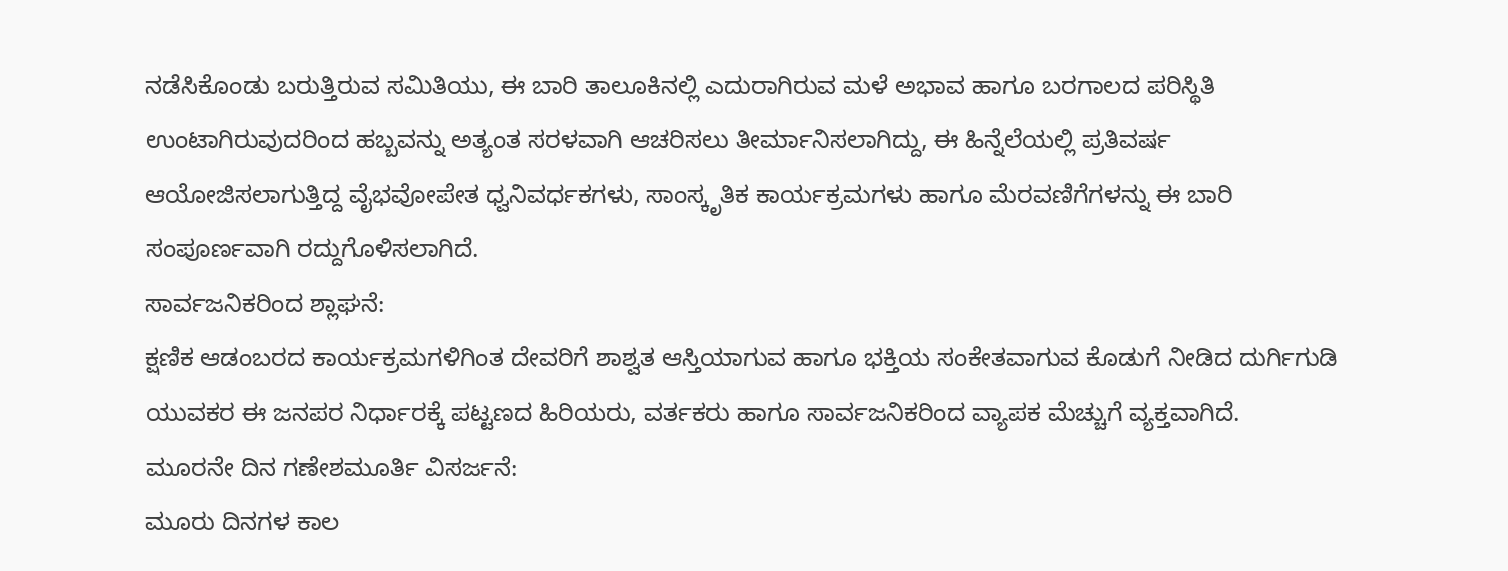ನಡೆಸಿಕೊಂಡು ಬರುತ್ತಿರುವ ಸಮಿತಿಯು, ಈ ಬಾರಿ ತಾಲೂಕಿನಲ್ಲಿ ಎದುರಾಗಿರುವ ಮಳೆ ಅಭಾವ ಹಾಗೂ ಬರಗಾಲದ ಪರಿಸ್ಥಿತಿ ಉಂಟಾಗಿರುವುದರಿಂದ ಹಬ್ಬವನ್ನು ಅತ್ಯಂತ ಸರಳವಾಗಿ ಆಚರಿಸಲು ತೀರ್ಮಾನಿಸಲಾಗಿದ್ದು, ಈ ಹಿನ್ನೆಲೆಯಲ್ಲಿ ಪ್ರತಿವರ್ಷ ಆಯೋಜಿಸಲಾಗುತ್ತಿದ್ದ ವೈಭವೋಪೇತ ಧ್ವನಿವರ್ಧಕಗಳು, ಸಾಂಸ್ಕೃತಿಕ ಕಾರ್ಯಕ್ರಮಗಳು ಹಾಗೂ ಮೆರವಣಿಗೆಗಳನ್ನು ಈ ಬಾರಿ ಸಂಪೂರ್ಣವಾಗಿ ರದ್ದುಗೊಳಿಸಲಾಗಿದೆ.
ಸಾರ್ವಜನಿಕರಿಂದ ಶ್ಲಾಘನೆ:
ಕ್ಷಣಿಕ ಆಡಂಬರದ ಕಾರ್ಯಕ್ರಮಗಳಿಗಿಂತ ದೇವರಿಗೆ ಶಾಶ್ವತ ಆಸ್ತಿಯಾಗುವ ಹಾಗೂ ಭಕ್ತಿಯ ಸಂಕೇತವಾಗುವ ಕೊಡುಗೆ ನೀಡಿದ ದುರ್ಗಿಗುಡಿ ಯುವಕರ ಈ ಜನಪರ ನಿರ್ಧಾರಕ್ಕೆ ಪಟ್ಟಣದ ಹಿರಿಯರು, ವರ್ತಕರು ಹಾಗೂ ಸಾರ್ವಜನಿಕರಿಂದ ವ್ಯಾಪಕ ಮೆಚ್ಚುಗೆ ವ್ಯಕ್ತವಾಗಿದೆ.
ಮೂರನೇ ದಿನ ಗಣೇಶಮೂರ್ತಿ ವಿಸರ್ಜನೆ:
ಮೂರು ದಿನಗಳ ಕಾಲ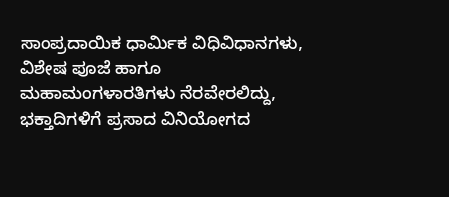ಸಾಂಪ್ರದಾಯಿಕ ಧಾರ್ಮಿಕ ವಿಧಿವಿಧಾನಗಳು, ವಿಶೇಷ ಪೂಜೆ ಹಾಗೂ ಮಹಾಮಂಗಳಾರತಿಗಳು ನೆರವೇರಲಿದ್ದು, ಭಕ್ತಾದಿಗಳಿಗೆ ಪ್ರಸಾದ ವಿನಿಯೋಗದ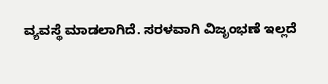ವ್ಯವಸ್ಥೆ ಮಾಡಲಾಗಿದೆ. ಸರಳವಾಗಿ ವಿಜೃಂಭಣೆ ಇಲ್ಲದೆ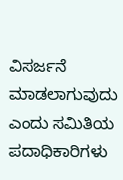ವಿಸರ್ಜನೆ ಮಾಡಲಾಗುವುದು ಎಂದು ಸಮಿತಿಯ ಪದಾಧಿಕಾರಿಗಳು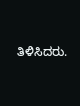ತಿಳಿಸಿದರು.